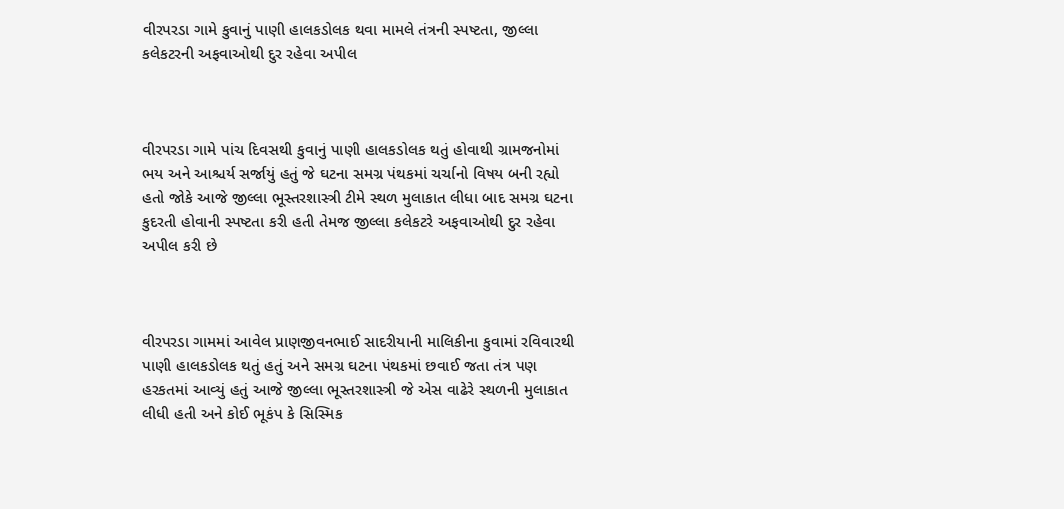વીરપરડા ગામે કુવાનું પાણી હાલકડોલક થવા મામલે તંત્રની સ્પષ્ટતા, જીલ્લા કલેકટરની અફવાઓથી દુર રહેવા અપીલ



વીરપરડા ગામે પાંચ દિવસથી કુવાનું પાણી હાલકડોલક થતું હોવાથી ગ્રામજનોમાં ભય અને આશ્ચર્ય સર્જાયું હતું જે ઘટના સમગ્ર પંથકમાં ચર્ચાનો વિષય બની રહ્યો હતો જોકે આજે જીલ્લા ભૂસ્તરશાસ્ત્રી ટીમે સ્થળ મુલાકાત લીધા બાદ સમગ્ર ઘટના કુદરતી હોવાની સ્પષ્ટતા કરી હતી તેમજ જીલ્લા કલેકટરે અફવાઓથી દુર રહેવા અપીલ કરી છે



વીરપરડા ગામમાં આવેલ પ્રાણજીવનભાઈ સાદરીયાની માલિકીના કુવામાં રવિવારથી પાણી હાલકડોલક થતું હતું અને સમગ્ર ઘટના પંથકમાં છવાઈ જતા તંત્ર પણ હરકતમાં આવ્યું હતું આજે જીલ્લા ભૂસ્તરશાસ્ત્રી જે એસ વાઢેરે સ્થળની મુલાકાત લીધી હતી અને કોઈ ભૂકંપ કે સિસ્મિક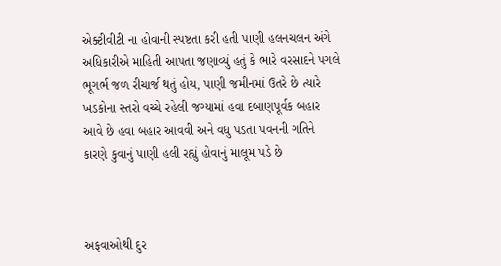એક્ટીવીટી ના હોવાની સ્પષ્ટતા કરી હતી પાણી હલનચલન અંગે અધિકારીએ માહિતી આપતા જણાવ્યું હતું કે ભારે વરસાદને પગલે ભૂગર્ભ જળ રીચાર્જ થતું હોય, પાણી જમીનમાં ઉતરે છે ત્યારે ખડકોના સ્તરો વચ્ચે રહેલી જગ્યામાં હવા દબાણપૂર્વક બહાર આવે છે હવા બહાર આવવી અને વધુ પડતા પવનની ગતિને કારણે કુવાનું પાણી હલી રહ્યું હોવાનું માલૂમ પડે છે



અફવાઓથી દુર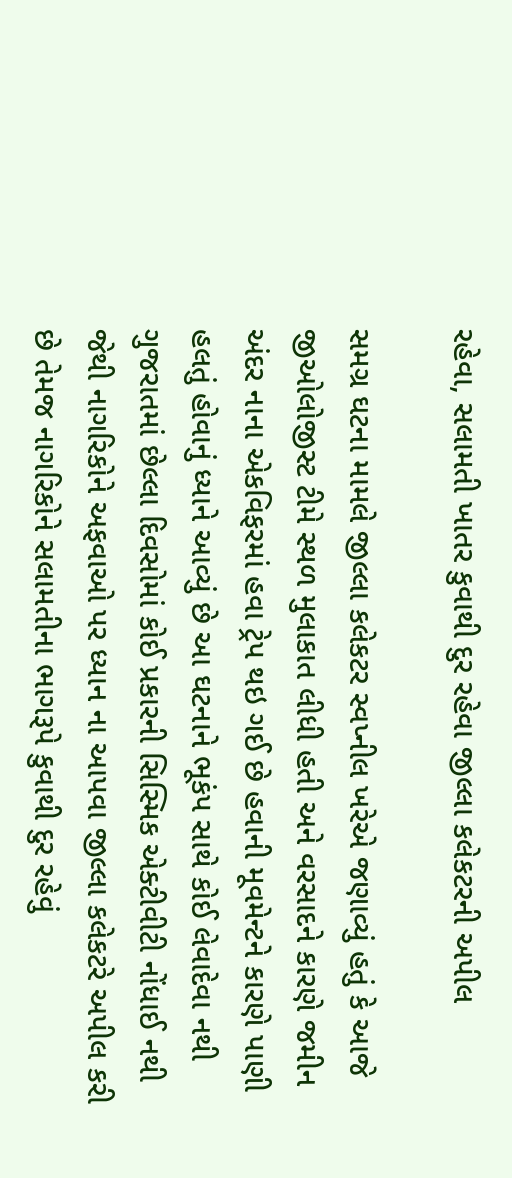રહેવા, સલામતી ખાતર કુવાથી દુર રહેવા જીલ્લા કલેકટરની અપીલ

સમગ્ર ઘટના મામલે જીલ્લા કલેકટર સ્વપ્નીલ ખરેએ જણાવ્યું હતું કે આજે જીઓલોજીસ્ટ ટીમે સ્થળ મુલાકાત લીધી હતી અને વરસાદને કારણે જમીન અંદર નાના એકવિફરમાં હવા ટ્રેપ થઇ ગઈ છે હવાની મૂવમેન્ટને કારણે પાણી હલતું હોવાનું ધ્યાને આવ્યું છે આ ઘટનાને ભૂકંપ સાથે કોઈ લેવાદેવા નથી ગુજરાતમાં છેલ્લા દિવસોમાં કોઈ પ્રકારની સિસ્મિક એક્ટીવીટી નોંધાઈ નથી જેથી નાગરિકોને અફવાઓ પર ધ્યાન ના આપવા જીલ્લા કલેકટરે અપીલ કરી છે તેમજ નાગરિકોને સલામતીના ભાગરૂપે કુવાથી દુર રહેવું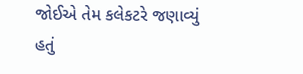જોઈએ તેમ કલેકટરે જણાવ્યું હતું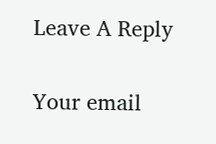Leave A Reply

Your email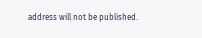address will not be published.